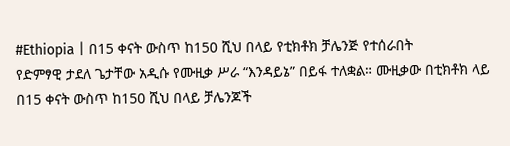#Ethiopia | በ15 ቀናት ውስጥ ከ150 ሺህ በላይ የቲክቶክ ቻሌንጅ የተሰራበት
የድምፃዊ ታደለ ጌታቸው አዲሱ የሙዚቃ ሥራ “እንዳይኔ” በይፋ ተለቋል። ሙዚቃው በቲክቶክ ላይ በ15 ቀናት ውስጥ ከ150 ሺህ በላይ ቻሌንጆች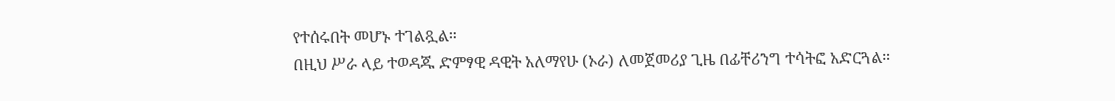የተሰሩበት መሆኑ ተገልጿል።
በዚህ ሥራ ላይ ተወዳጁ ድምፃዊ ዳዊት አለማየሁ (ኦራ) ለመጀመሪያ ጊዜ በፊቸሪንግ ተሳትፎ አድርጓል።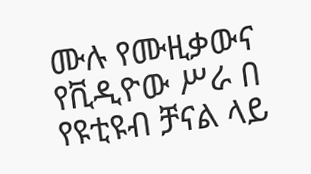ሙሉ የሙዚቃውና የቪዲዮው ሥራ በ የዩቲዩብ ቻናል ላይ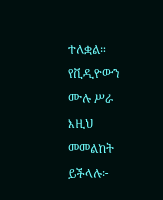ተለቋል። የቪዲዮውን ሙሉ ሥራ እዚህ መመልከት ይችላሉ፦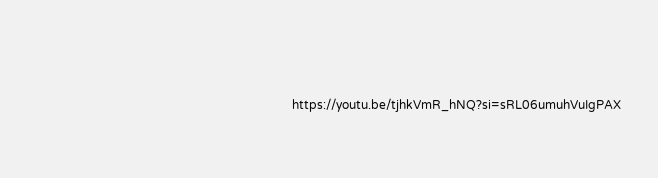https://youtu.be/tjhkVmR_hNQ?si=sRL06umuhVuIgPAX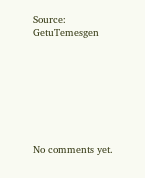Source: GetuTemesgen








No comments yet.